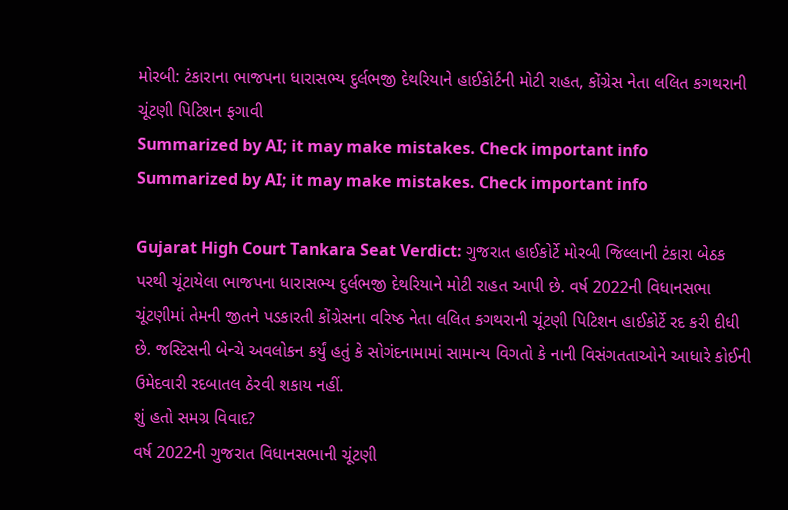મોરબી: ટંકારાના ભાજપના ધારાસભ્ય દુર્લભજી દેથરિયાને હાઈકોર્ટની મોટી રાહત, કોંગ્રેસ નેતા લલિત કગથરાની ચૂંટણી પિટિશન ફગાવી
Summarized by AI; it may make mistakes. Check important info
Summarized by AI; it may make mistakes. Check important info

Gujarat High Court Tankara Seat Verdict: ગુજરાત હાઈકોર્ટે મોરબી જિલ્લાની ટંકારા બેઠક પરથી ચૂંટાયેલા ભાજપના ધારાસભ્ય દુર્લભજી દેથરિયાને મોટી રાહત આપી છે. વર્ષ 2022ની વિધાનસભા ચૂંટણીમાં તેમની જીતને પડકારતી કોંગ્રેસના વરિષ્ઠ નેતા લલિત કગથરાની ચૂંટણી પિટિશન હાઈકોર્ટે રદ કરી દીધી છે. જસ્ટિસની બેન્ચે અવલોકન કર્યું હતું કે સોગંદનામામાં સામાન્ય વિગતો કે નાની વિસંગતતાઓને આધારે કોઈની ઉમેદવારી રદબાતલ ઠેરવી શકાય નહીં.
શું હતો સમગ્ર વિવાદ?
વર્ષ 2022ની ગુજરાત વિધાનસભાની ચૂંટણી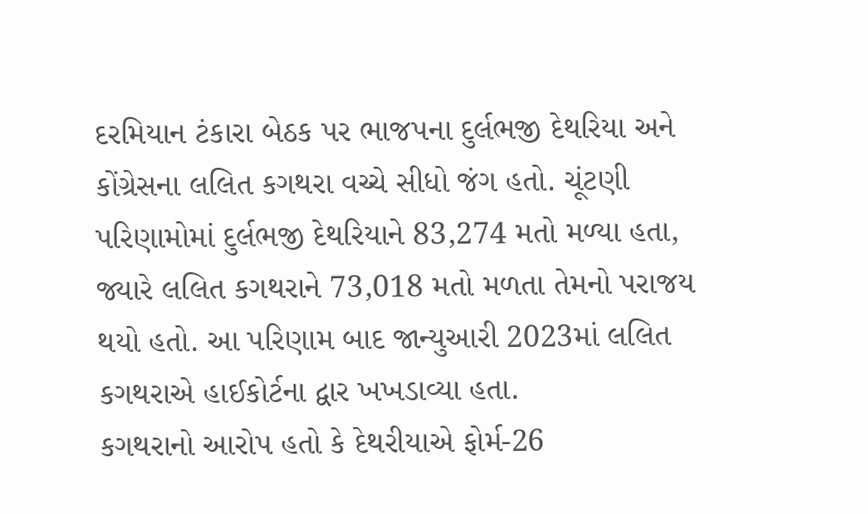દરમિયાન ટંકારા બેઠક પર ભાજપના દુર્લભજી દેથરિયા અને કોંગ્રેસના લલિત કગથરા વચ્ચે સીધો જંગ હતો. ચૂંટણી પરિણામોમાં દુર્લભજી દેથરિયાને 83,274 મતો મળ્યા હતા, જ્યારે લલિત કગથરાને 73,018 મતો મળતા તેમનો પરાજય થયો હતો. આ પરિણામ બાદ જાન્યુઆરી 2023માં લલિત કગથરાએ હાઈકોર્ટના દ્વાર ખખડાવ્યા હતા.
કગથરાનો આરોપ હતો કે દેથરીયાએ ફોર્મ-26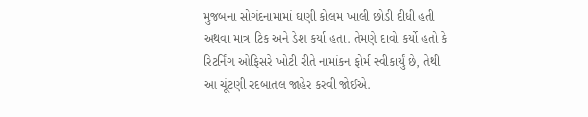મુજબના સોગંદનામામાં ઘણી કોલમ ખાલી છોડી દીધી હતી અથવા માત્ર ટિક અને ડેશ કર્યા હતા. તેમણે દાવો કર્યો હતો કે રિટર્નિંગ ઓફિસરે ખોટી રીતે નામાંકન ફોર્મ સ્વીકાર્યું છે, તેથી આ ચૂંટણી રદબાતલ જાહેર કરવી જોઈએ.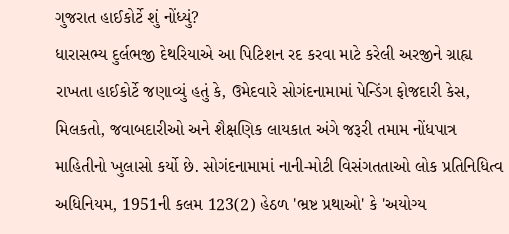ગુજરાત હાઈકોર્ટે શું નોંધ્યું?
ધારાસભ્ય દુર્લભજી દેથરિયાએ આ પિટિશન રદ કરવા માટે કરેલી અરજીને ગ્રાહ્ય રાખતા હાઈકોર્ટે જણાવ્યું હતું કે, ઉમેદવારે સોગંદનામામાં પેન્ડિંગ ફોજદારી કેસ, મિલકતો, જવાબદારીઓ અને શૈક્ષણિક લાયકાત અંગે જરૂરી તમામ નોંધપાત્ર માહિતીનો ખુલાસો કર્યો છે. સોગંદનામામાં નાની-મોટી વિસંગતતાઓ લોક પ્રતિનિધિત્વ અધિનિયમ, 1951ની કલમ 123(2) હેઠળ 'ભ્રષ્ટ પ્રથાઓ' કે 'અયોગ્ય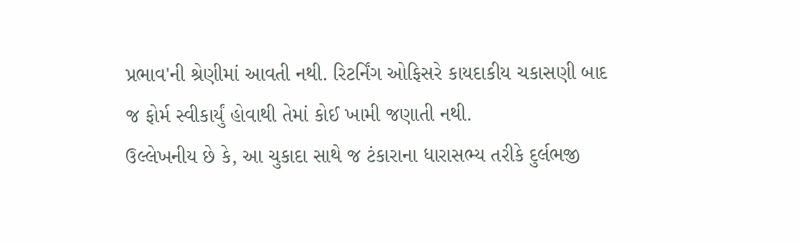પ્રભાવ'ની શ્રેણીમાં આવતી નથી. રિટર્નિંગ ઓફિસરે કાયદાકીય ચકાસણી બાદ જ ફોર્મ સ્વીકાર્યું હોવાથી તેમાં કોઈ ખામી જણાતી નથી.
ઉલ્લેખનીય છે કે, આ ચુકાદા સાથે જ ટંકારાના ધારાસભ્ય તરીકે દુર્લભજી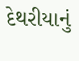દેથરીયાનું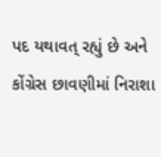પદ યથાવત્ રહ્યું છે અને કોંગ્રેસ છાવણીમાં નિરાશા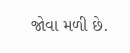જોવા મળી છે.